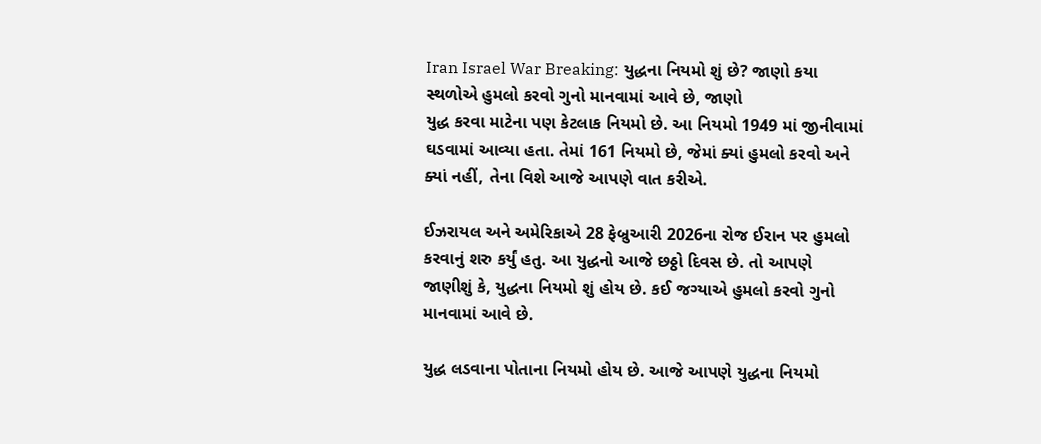Iran Israel War Breaking: યુદ્ધના નિયમો શું છે? જાણો કયા સ્થળોએ હુમલો કરવો ગુનો માનવામાં આવે છે, જાણો
યુદ્ધ કરવા માટેના પણ કેટલાક નિયમો છે. આ નિયમો 1949 માં જીનીવામાં ઘડવામાં આવ્યા હતા. તેમાં 161 નિયમો છે, જેમાં ક્યાં હુમલો કરવો અને ક્યાં નહીં, તેના વિશે આજે આપણે વાત કરીએ.

ઈઝરાયલ અને અમેરિકાએ 28 ફેબ્રુઆરી 2026ના રોજ ઈરાન પર હુમલો કરવાનું શરુ કર્યું હતુ. આ યુદ્ધનો આજે છઠ્ઠો દિવસ છે. તો આપણે જાણીશું કે, યુદ્ધના નિયમો શું હોય છે. કઈ જગ્યાએ હુમલો કરવો ગુનો માનવામાં આવે છે.

યુદ્ધ લડવાના પોતાના નિયમો હોય છે. આજે આપણે યુદ્ધના નિયમો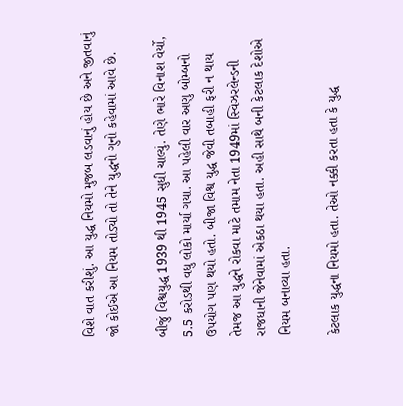વિશે વાત કરીશું. આ યુદ્ધ નિયમો મુજબ લડવાનું હોય છે અને જીતવાનું જો કોઈએ આ નિયમ તોડ્યો તો તેને યુદ્ધનો ગુનો કહેવામાં આવે છે.

બીજું વિશ્વયુદ્ધ 1939 થી 1945 સુધી ચાલ્યું. તેણે ભારે વિનાશ વેર્યો, 5.5 કરોડથી વધુ લોકો માર્યા ગયા. આ પહેલી વાર અણુ બોમ્બનો ઉપયોગ પણ થયો હતો. બીજા વિશ્વ યુદ્ધ જેવી તબાહી ફરી ન થાય તેમજ આ યુદ્ધને રોકવા માટે તમામ નેતા 1949માં સ્વિઝરલેન્ડની રાજધાની જેનેવામાં એકઠા થયા હતા. અહી સાથે બની કેટલાક દેશોએ નિયમ બનાવ્યા હતા.

કેટલાક યુદ્ધના નિયમો હતા. તેઓ નક્કી કરતા હતા કે યુદ્ધ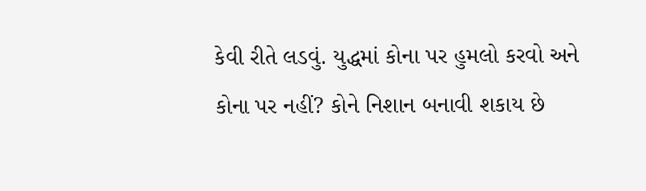કેવી રીતે લડવું. યુદ્ધમાં કોના પર હુમલો કરવો અને કોના પર નહીં? કોને નિશાન બનાવી શકાય છે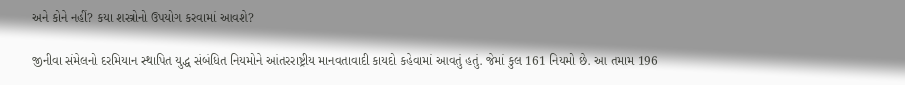અને કોને નહીં? કયા શસ્ત્રોનો ઉપયોગ કરવામાં આવશે?

જીનીવા સંમેલનો દરમિયાન સ્થાપિત યુદ્ધ સંબંધિત નિયમોને આંતરરાષ્ટ્રીય માનવતાવાદી કાયદો કહેવામાં આવતું હતું. જેમાં કુલ 161 નિયમો છે. આ તમામ 196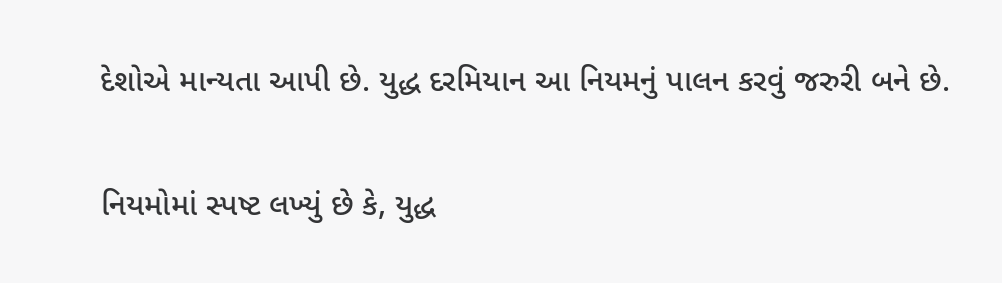દેશોએ માન્યતા આપી છે. યુદ્ધ દરમિયાન આ નિયમનું પાલન કરવું જરુરી બને છે.

નિયમોમાં સ્પષ્ટ લખ્યું છે કે, યુદ્ધ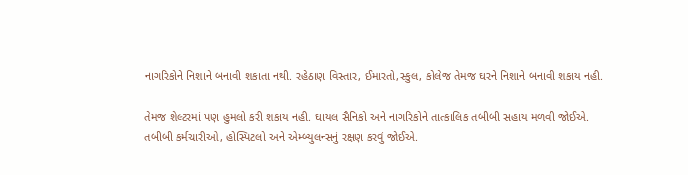નાગરિકોને નિશાને બનાવી શકાતા નથી. રહેઠાણ વિસ્તાર, ઈમારતો,સ્કુલ, કોલેજ તેમજ ઘરને નિશાને બનાવી શકાય નહી.

તેમજ શેલ્ટરમાં પણ હુમલો કરી શકાય નહી. ઘાયલ સૈનિકો અને નાગરિકોને તાત્કાલિક તબીબી સહાય મળવી જોઈએ. તબીબી કર્મચારીઓ, હોસ્પિટલો અને એમ્બ્યુલન્સનું રક્ષણ કરવું જોઈએ.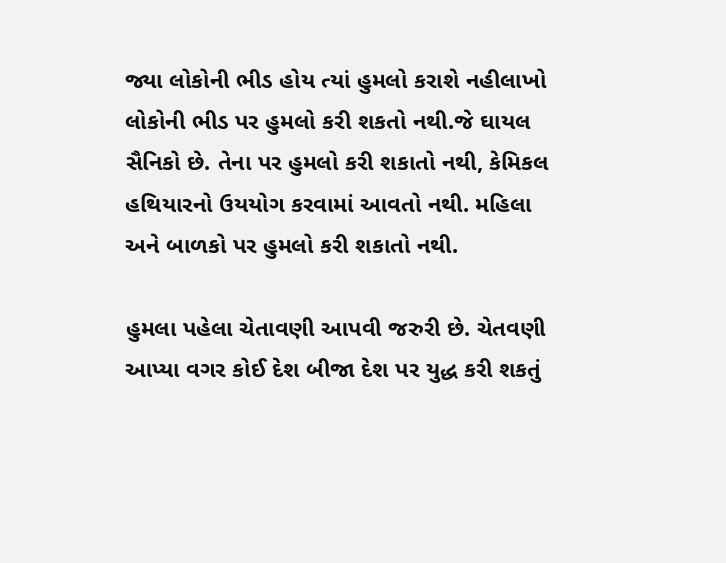જ્યા લોકોની ભીડ હોય ત્યાં હુમલો કરાશે નહીલાખો લોકોની ભીડ પર હુમલો કરી શકતો નથી.જે ઘાયલ સૈનિકો છે. તેના પર હુમલો કરી શકાતો નથી, કેમિકલ હથિયારનો ઉયયોગ કરવામાં આવતો નથી. મહિલા અને બાળકો પર હુમલો કરી શકાતો નથી.

હુમલા પહેલા ચેતાવણી આપવી જરુરી છે. ચેતવણી આપ્યા વગર કોઈ દેશ બીજા દેશ પર યુદ્ધ કરી શકતું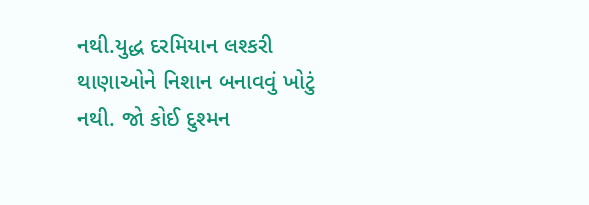નથી.યુદ્ધ દરમિયાન લશ્કરી થાણાઓને નિશાન બનાવવું ખોટું નથી. જો કોઈ દુશ્મન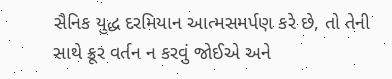સૈનિક યુદ્ધ દરમિયાન આત્મસમર્પણ કરે છે, તો તેની સાથે ક્રૂર વર્તન ન કરવું જોઈએ અને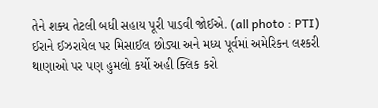તેને શક્ય તેટલી બધી સહાય પૂરી પાડવી જોઈએ. (all photo : PTI)
ઈરાને ઈઝરાયેલ પર મિસાઈલ છોડ્યા અને મધ્ય પૂર્વમાં અમેરિકન લશ્કરી થાણાઓ પર પણ હુમલો કર્યો અહી ક્લિક કરો